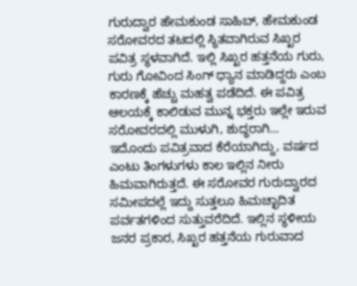ಗುರುದ್ವಾರ ಹೇಮಕುಂಡ ಸಾಹಿಬ್, ಹೇಮಕುಂಡ ಸರೋವರದ ತಟದಲ್ಲಿ ಸ್ಥಿತವಾಗಿರುವ ಸಿಖ್ಖರ ಪವಿತ್ರ ಸ್ಥಳವಾಗಿದೆ. ಇಲ್ಲಿ ಸಿಖ್ಖರ ಹತ್ತನೆಯ ಗುರು, ಗುರು ಗೋವಿಂದ ಸಿಂಗ್ ಧ್ಯಾನ ಮಾಡಿದ್ದರು ಎಂಬ ಕಾರಣಕ್ಕೆ ಹೆಚ್ಚು ಮಹತ್ವ ಪಡೆದಿದೆ. ಈ ಪವಿತ್ರ ಆಲಯಕ್ಕೆ ಕಾಲಿಡುವ ಮುನ್ನ ಭಕ್ತರು ಇಲ್ಲೇ ಇರುವ ಸರೋವರದಲ್ಲಿ ಮುಳುಗಿ, ಶುದ್ಧರಾಗಿ...
ಇದೊಂದು ಪವಿತ್ರವಾದ ಕೆರೆಯಾಗಿದ್ದು, ವರ್ಷದ ಎಂಟು ತಿಂಗಳುಗಳು ಕಾಲ ಇಲ್ಲಿನ ನೀರು ಹಿಮವಾಗಿರುತ್ತದೆ. ಈ ಸರೋವರ ಗುರುದ್ವಾರದ ಸಮೀಪದಲ್ಲೆ ಇದ್ದು ಸುತ್ತಲೂ ಹಿಮಚ್ಛಾದಿತ ಪರ್ವತಗಳಿಂದ ಸುತ್ತುವರೆದಿದೆ. ಇಲ್ಲಿನ ಸ್ಥಳೀಯ ಜನರ ಪ್ರಕಾರ, ಸಿಖ್ಖರ ಹತ್ತನೆಯ ಗುರುವಾದ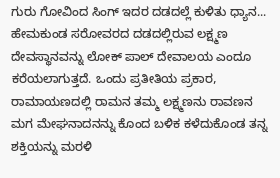ಗುರು ಗೋವಿಂದ ಸಿಂಗ್ ಇದರ ದಡದಲ್ಲೆ ಕುಳಿತು ಧ್ಯಾನ...
ಹೇಮಕುಂಡ ಸರೋವರದ ದಡದಲ್ಲಿರುವ ಲಕ್ಷ್ಮಣ ದೇವಸ್ಥಾನವನ್ನು ಲೋಕ್ ಪಾಲ್ ದೇವಾಲಯ ಎಂದೂ ಕರೆಯಲಾಗುತ್ತದೆ. ಒಂದು ಪ್ರತೀತಿಯ ಪ್ರಕಾರ, ರಾಮಾಯಣದಲ್ಲಿ ರಾಮನ ತಮ್ಮ ಲಕ್ಷ್ಮಣನು ರಾವಣನ ಮಗ ಮೇಘನಾದನನ್ನು ಕೊಂದ ಬಳಿಕ ಕಳೆದುಕೊಂಡ ತನ್ನ ಶಕ್ತಿಯನ್ನು ಮರಳಿ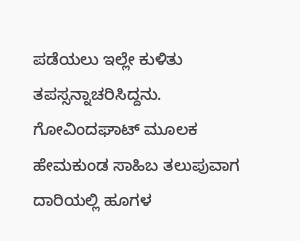ಪಡೆಯಲು ಇಲ್ಲೇ ಕುಳಿತು ತಪಸ್ಸನ್ನಾಚರಿಸಿದ್ದನು.
ಗೋವಿಂದಘಾಟ್ ಮೂಲಕ ಹೇಮಕುಂಡ ಸಾಹಿಬ ತಲುಪುವಾಗ ದಾರಿಯಲ್ಲಿ ಹೂಗಳ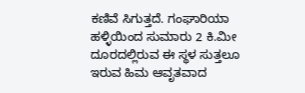ಕಣಿವೆ ಸಿಗುತ್ತದೆ. ಗಂಘಾರಿಯಾ ಹಳ್ಳಿಯಿಂದ ಸುಮಾರು 2 ಕಿ.ಮೀ ದೂರದಲ್ಲಿರುವ ಈ ಸ್ಥಳ ಸುತ್ತಲೂ ಇರುವ ಹಿಮ ಆವೃತವಾದ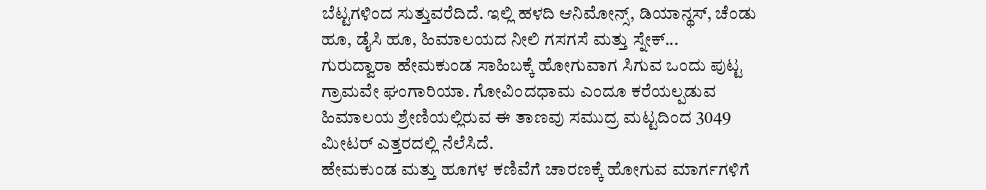ಬೆಟ್ಟಗಳಿಂದ ಸುತ್ತುವರೆದಿದೆ. ಇಲ್ಲಿ ಹಳದಿ ಆನಿಮೋನ್ಸ್, ಡಿಯಾನ್ಥಸ್, ಚೆಂಡು ಹೂ, ಡೈಸಿ ಹೂ, ಹಿಮಾಲಯದ ನೀಲಿ ಗಸಗಸೆ ಮತ್ತು ಸ್ನೇಕ್...
ಗುರುದ್ವಾರಾ ಹೇಮಕುಂಡ ಸಾಹಿಬಕ್ಕೆ ಹೋಗುವಾಗ ಸಿಗುವ ಒಂದು ಪುಟ್ಟ ಗ್ರಾಮವೇ ಘಂಗಾರಿಯಾ. ಗೋವಿಂದಧಾಮ ಎಂದೂ ಕರೆಯಲ್ಪಡುವ ಹಿಮಾಲಯ ಶ್ರೇಣಿಯಲ್ಲಿರುವ ಈ ತಾಣವು ಸಮುದ್ರ ಮಟ್ಟದಿಂದ 3049 ಮೀಟರ್ ಎತ್ತರದಲ್ಲಿ ನೆಲೆಸಿದೆ.
ಹೇಮಕುಂಡ ಮತ್ತು ಹೂಗಳ ಕಣಿವೆಗೆ ಚಾರಣಕ್ಕೆ ಹೋಗುವ ಮಾರ್ಗಗಳಿಗೆ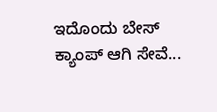ಇದೊಂದು ಬೇಸ್ ಕ್ಯಾಂಪ್ ಆಗಿ ಸೇವೆ...